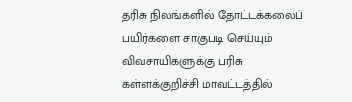தரிசு நிலங்களில் தோட்டக்கலைப் பயிர்களை சாகுபடி செய்யும் விவசாயிகளுக்கு பரிசு
கள்ளக்குறிச்சி மாவட்டத்தில்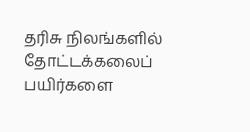தரிசு நிலங்களில் தோட்டக்கலைப் பயிர்களை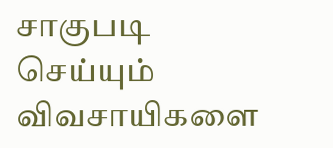சாகுபடி செய்யும் விவசாயிகளை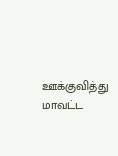ஊக்குவித்து மாவட்ட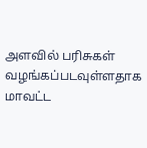அளவில் பரிசுகள் வழங்கப்படவுள்ளதாக மாவட்ட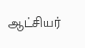ஆட்சியர்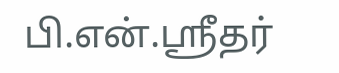பி.என்.ஸ்ரீதர்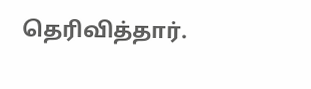தெரிவித்தார்.